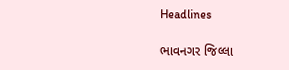Headlines

ભાવનગર જિલ્લા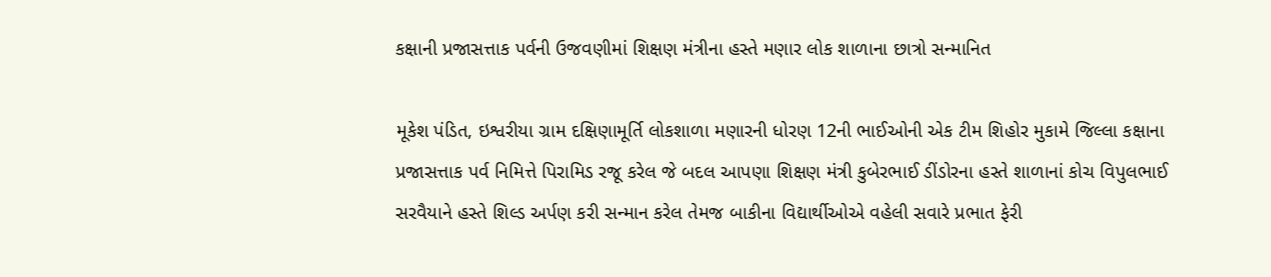કક્ષાની પ્રજાસત્તાક પર્વની ઉજવણીમાં શિક્ષણ મંત્રીના હસ્તે મણાર લોક શાળાના છાત્રો સન્માનિત

મૂકેશ પંડિત, ઇશ્વરીયા ગ્રામ દક્ષિણામૂર્તિ લોકશાળા મણારની ધોરણ 12ની ભાઈઓની એક ટીમ શિહોર મુકામે જિલ્લા કક્ષાના પ્રજાસત્તાક પર્વ નિમિત્તે પિરામિડ રજૂ કરેલ જે બદલ આપણા શિક્ષણ મંત્રી કુબેરભાઈ ડીંડોરના હસ્તે શાળાનાં કોચ વિપુલભાઈ સરવૈયાને હસ્તે શિલ્ડ અર્પણ કરી સન્માન કરેલ તેમજ બાકીના વિદ્યાર્થીઓએ વહેલી સવારે પ્રભાત ફેરી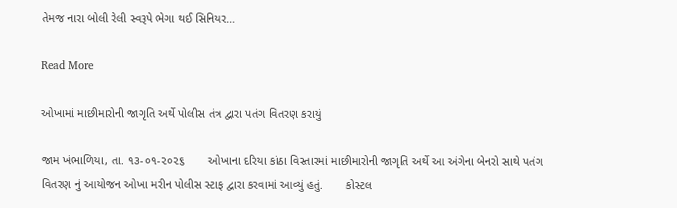તેમજ નારા બોલી રેલી સ્વરૂપે ભેગા થઈ સિનિયર…

Read More

ઓખામાં માછીમારોની જાગૃતિ અર્થે પોલીસ તંત્ર દ્વારા પતંગ વિતરણ કરાયું

જામ ખંભાળિયા, તા. ૧૩-૦૧-૨૦૨૬       ઓખાના દરિયા કાંઠા વિસ્તારમાં માછીમારોની જાગૃતિ અર્થે આ અંગેના બેનરો સાથે પતંગ વિતરણ નું આયોજન ઓખા મરીન પોલીસ સ્ટાફ દ્વારા કરવામાં આવ્યું હતું.       કોસ્ટલ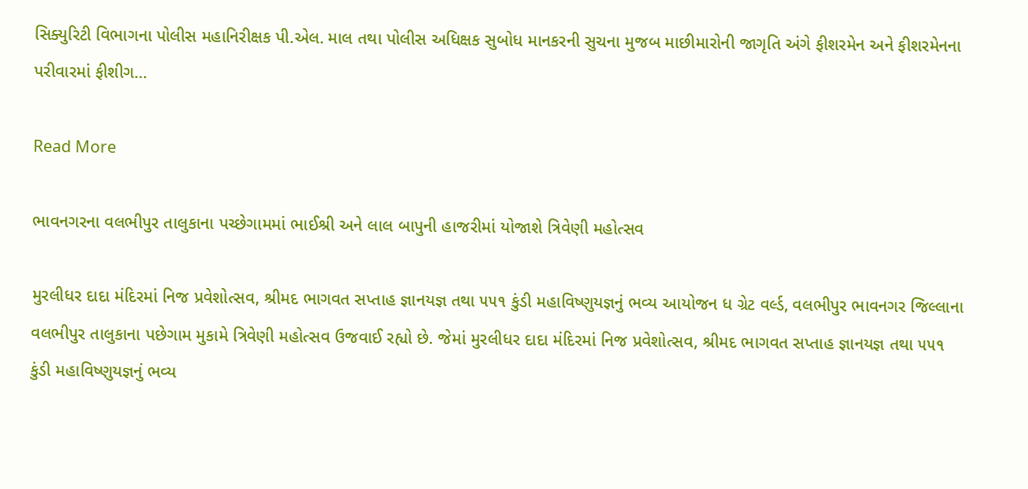સિક્યુરિટી વિભાગના પોલીસ મહાનિરીક્ષક પી.એલ. માલ તથા પોલીસ અધિક્ષક સુબોધ માનકરની સુચના મુજબ માછીમારોની જાગૃતિ અંગે ફીશરમેન અને ફીશરમેનના પરીવારમાં ફીશીગ…

Read More

ભાવનગરના વલભીપુર તાલુકાના પચ્છેગામમાં ભાઈશ્રી અને લાલ બાપુની હાજરીમાં યોજાશે ત્રિવેણી મહોત્સવ

મુરલીધર દાદા મંદિરમાં નિજ પ્રવેશોત્સવ, શ્રીમદ ભાગવત સપ્તાહ જ્ઞાનયજ્ઞ તથા ૫૫૧ કુંડી મહાવિષ્ણુયજ્ઞનું ભવ્ય આયોજન ધ ગ્રેટ વર્લ્ડ, વલભીપુર ભાવનગર જિલ્લાના વલભીપુર તાલુકાના પછેગામ મુકામે ત્રિવેણી મહોત્સવ ઉજવાઈ રહ્યો છે. જેમાં મુરલીધર દાદા મંદિરમાં નિજ પ્રવેશોત્સવ, શ્રીમદ ભાગવત સપ્તાહ જ્ઞાનયજ્ઞ તથા ૫૫૧ કુંડી મહાવિષ્ણુયજ્ઞનું ભવ્ય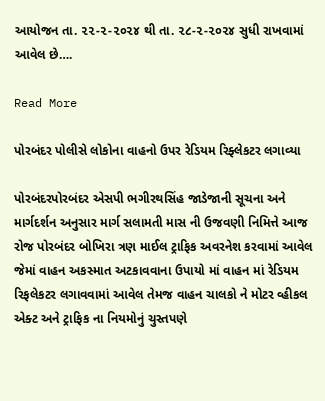આયોજન તા. ૨૨-૨-૨૦૨૪ થી તા. ૨૮-૨-૨૦૨૪ સુધી રાખવામાં આવેલ છે….

Read More

પોરબંદર પોલીસે લોકોના વાહનો ઉપર રેડિયમ રિફ્લેકટર લગાવ્યા

પોરબંદરપોરબંદર એસપી ભગીરથસિંહ જાડેજાની સૂચના અને માર્ગદર્શન અનુસાર માર્ગ સલામતી માસ ની ઉજવણી નિમિત્તે આજ રોજ પોરબંદર બોખિરા ત્રણ માઈલ ટ્રાફિક અવરનેશ કરવામાં આવેલ જેમાં વાહન અકસ્માત અટકાવવાના ઉપાયો માં વાહન માં રેડિયમ રિફલેકટર લગાવવામાં આવેલ તેમજ વાહન ચાલકો ને મોટર વ્હીકલ એક્ટ અને ટ્રાફિક ના નિયમોનું ચુસ્તપણે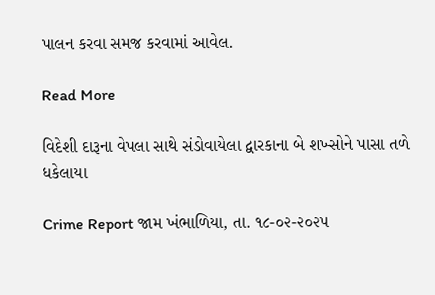પાલન કરવા સમજ કરવામાં આવેલ.

Read More

વિદેશી દારૂના વેપલા સાથે સંડોવાયેલા દ્વારકાના બે શખ્સોને પાસા તળે ધકેલાયા

Crime Report જામ ખંભાળિયા, તા. ૧૮-૦૨-૨૦૨૫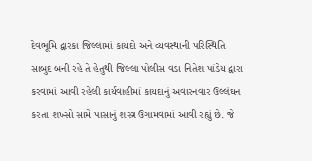દેવભૂમિ દ્વારકા જિલ્લામાં કાયદો અને વ્યવસ્થાની પરિસ્થિતિ સાબુદ બની રહે તે હેતુથી જિલ્લા પોલીસ વડા નિતેશ પાંડેય દ્વારા કરવામાં આવી રહેલી કાર્યવાહીમાં કાયદાનું અવારનવાર ઉલ્લંઘન કરતા શખ્સો સામે પાસાનું શસ્ત્ર ઉગામવામાં આવી રહ્યું છે. જે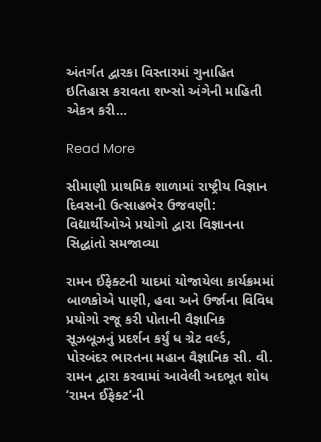અંતર્ગત દ્વારકા વિસ્તારમાં ગુનાહિત ઇતિહાસ કરાવતા શખ્સો અંગેની માહિતી એકત્ર કરી…

Read More

સીમાણી પ્રાથમિક શાળામાં રાષ્ટ્રીય વિજ્ઞાન દિવસની ઉત્સાહભેર ઉજવણી: વિદ્યાર્થીઓએ પ્રયોગો દ્વારા વિજ્ઞાનના સિદ્ધાંતો સમજાવ્યા

રામન ઈફેક્ટની યાદમાં યોજાયેલા કાર્યક્રમમાં બાળકોએ પાણી, હવા અને ઉર્જાના વિવિધ પ્રયોગો રજૂ કરી પોતાની વૈજ્ઞાનિક સૂઝબૂઝનું પ્રદર્શન કર્યું ધ ગ્રેટ વર્લ્ડ, પોરબંદર ભારતના મહાન વૈજ્ઞાનિક સી. વી. રામન દ્વારા કરવામાં આવેલી અદભૂત શોધ ‘રામન ઈફેક્ટ’ની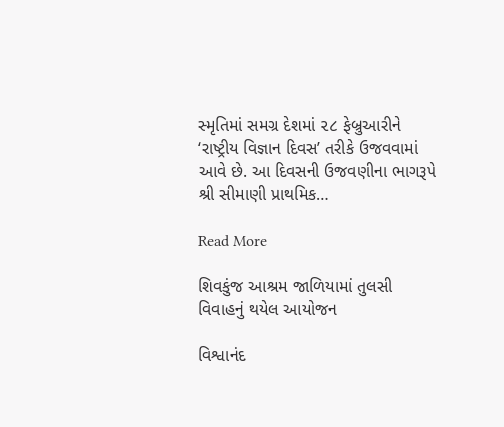સ્મૃતિમાં સમગ્ર દેશમાં ૨૮ ફેબ્રુઆરીને ‘રાષ્ટ્રીય વિજ્ઞાન દિવસ’ તરીકે ઉજવવામાં આવે છે. આ દિવસની ઉજવણીના ભાગરૂપે શ્રી સીમાણી પ્રાથમિક…

Read More

શિવકુંજ આશ્રમ જાળિયામાં તુલસી વિવાહનું થયેલ આયોજન

વિશ્વાનંદ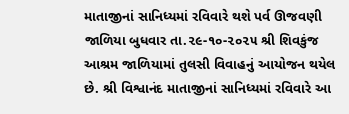માતાજીનાં સાનિધ્યમાં રવિવારે થશે પર્વ ઊજવણી જાળિયા બુધવાર તા.૨૯-૧૦-૨૦૨૫ શ્રી શિવકુંજ આશ્રમ જાળિયામાં તુલસી વિવાહનું આયોજન થયેલ છે. શ્રી વિશ્વાનંદ માતાજીનાં સાનિધ્યમાં રવિવારે આ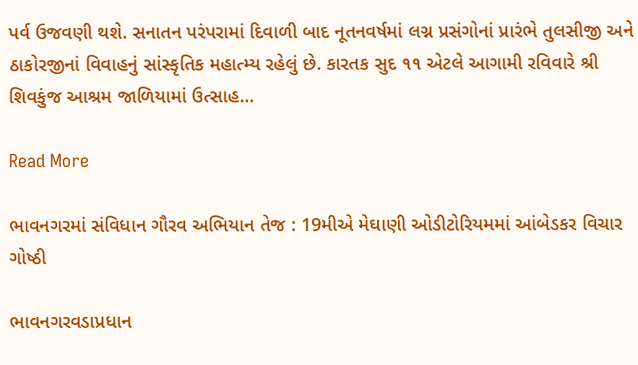પર્વ ઉજવણી થશે. સનાતન પરંપરામાં દિવાળી બાદ નૂતનવર્ષમાં લગ્ન પ્રસંગોનાં પ્રારંભે તુલસીજી અને ઠાકોરજીનાં વિવાહનું સાંસ્કૃતિક મહાત્મ્ય રહેલું છે. કારતક સુદ ૧૧ એટલે આગામી રવિવારે શ્રી શિવકુંજ આશ્રમ જાળિયામાં ઉત્સાહ…

Read More

ભાવનગરમાં સંવિધાન ગૌરવ અભિયાન તેજ : 19મીએ મેઘાણી ઓડીટોરિયમમાં આંબેડકર વિચાર ગોષ્ઠી

ભાવનગરવડાપ્રધાન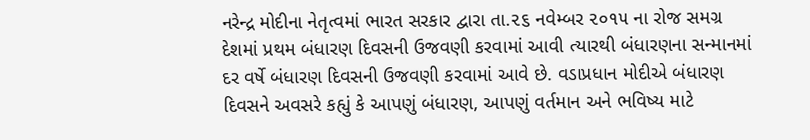નરેન્દ્ર મોદીના નેતૃત્વમાં ભારત સરકાર દ્વારા તા.૨૬ નવેમ્બર ૨૦૧૫ ના રોજ સમગ્ર દેશમાં પ્રથમ બંધારણ દિવસની ઉજવણી કરવામાં આવી ત્યારથી બંધારણના સન્માનમાં દર વર્ષે બંધારણ દિવસની ઉજવણી કરવામાં આવે છે. વડાપ્રધાન મોદીએ બંધારણ દિવસને અવસરે કહ્યું કે આપણું બંધારણ, આપણું વર્તમાન અને ભવિષ્ય માટે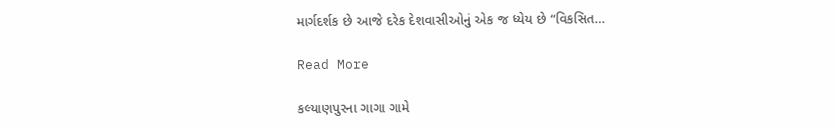માર્ગદર્શક છે આજે દરેક દેશવાસીઓનું એક જ ધ્યેય છે “વિકસિત…

Read More

કલ્યાણપુરના ગાગા ગામે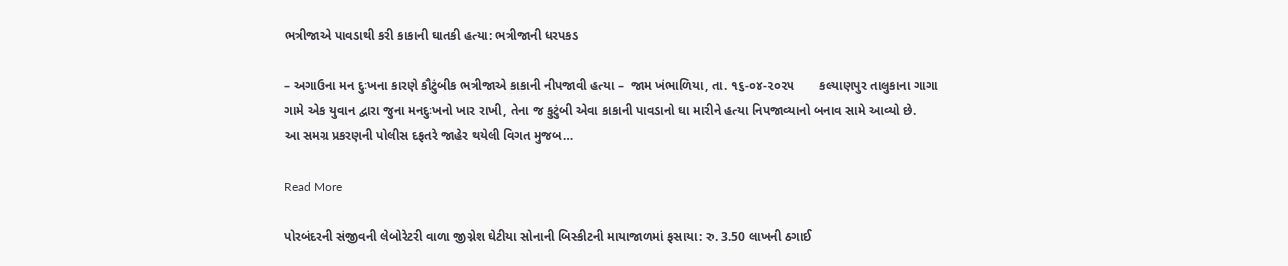ભત્રીજાએ પાવડાથી કરી કાકાની ઘાતકી હત્યા: ભત્રીજાની ધરપકડ

– અગાઉના મન દુઃખના કારણે કૌટુંબીક ભત્રીજાએ કાકાની નીપજાવી હત્યા –  જામ ખંભાળિયા, તા. ૧૬-૦૪-૨૦૨૫       કલ્યાણપુર તાલુકાના ગાગા ગામે એક યુવાન દ્વારા જુના મનદુઃખનો ખાર રાખી, તેના જ કુટુંબી એવા કાકાની પાવડાનો ઘા મારીને હત્યા નિપજાવ્યાનો બનાવ સામે આવ્યો છે.        આ સમગ્ર પ્રકરણની પોલીસ દફતરે જાહેર થયેલી વિગત મુજબ…

Read More

પોરબંદરની સંજીવની લેબોરેટરી વાળા જીગ્નેશ ઘેટીયા સોનાની બિસ્કીટની માયાજાળમાં ફસાયા: રુ. 3.50 લાખની ઠગાઈ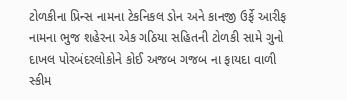ટોળકીના પ્રિન્સ નામના ટેકનિકલ ડોન અને કાનજી ઉર્ફે આરીફ નામના ભુજ શહેરના એક ગઠિયા સહિતની ટોળકી સામે ગુનો દાખલ પોરબંદરલોકોને કોઈ અજબ ગજબ ના ફાયદા વાળી સ્કીમ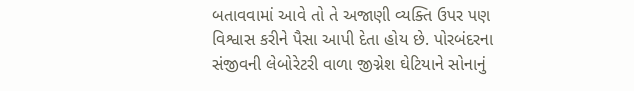બતાવવામાં આવે તો તે અજાણી વ્યક્તિ ઉપર પણ વિશ્વાસ કરીને પૈસા આપી દેતા હોય છે. પોરબંદરના સંજીવની લેબોરેટરી વાળા જીગ્નેશ ઘેટિયાને સોનાનું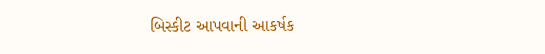બિસ્કીટ આપવાની આકર્ષક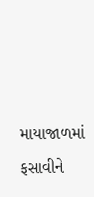માયાજાળમાં ફસાવીને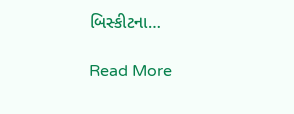બિસ્કીટના…

Read More